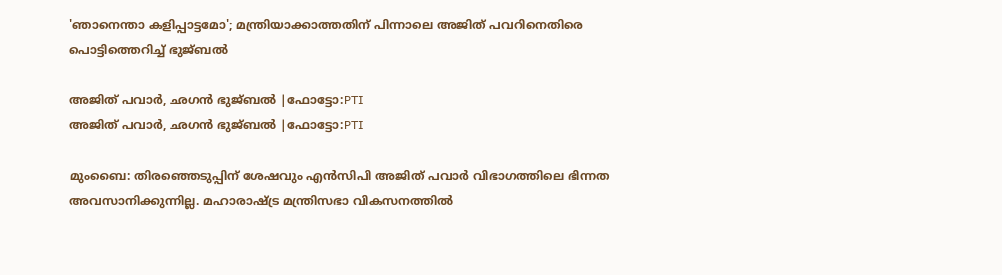'ഞാനെന്താ കളിപ്പാട്ടമോ'; മന്ത്രിയാക്കാത്തതിന് പിന്നാലെ അജിത് പവറിനെതിരെ പൊട്ടിത്തെറിച്ച് ഭുജ്ബല്‍

അജിത് പവാര്‍, ഛഗന്‍ ഭുജ്ബല്‍ |ഫോട്ടോ:PTI
അജിത് പവാര്‍, ഛഗന്‍ ഭുജ്ബല്‍ |ഫോട്ടോ:PTI

മുംബൈ: തിരഞ്ഞെടുപ്പിന് ശേഷവും എന്‍സിപി അജിത് പവാര്‍ വിഭാഗത്തിലെ ഭിന്നത അവസാനിക്കുന്നില്ല. മഹാരാഷ്ട്ര മന്ത്രിസഭാ വികസനത്തില്‍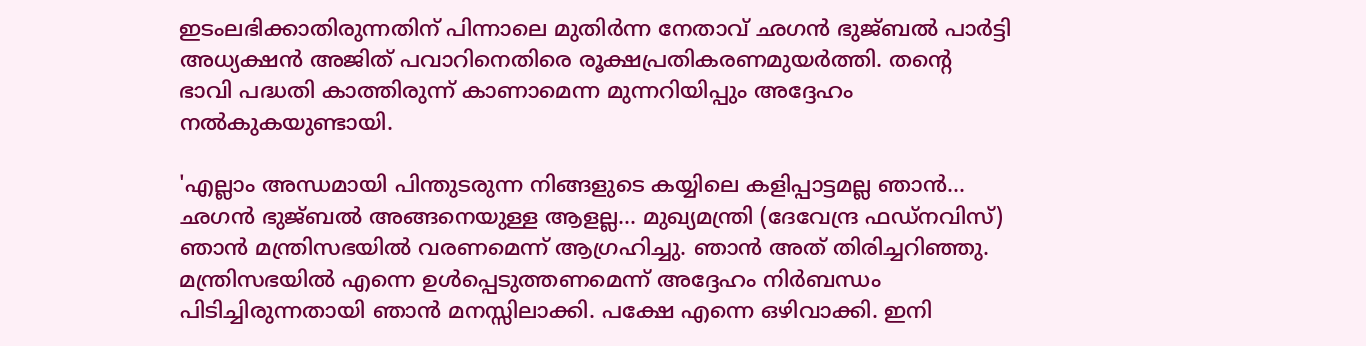ഇടംലഭിക്കാതിരുന്നതിന് പിന്നാലെ മുതിര്‍ന്ന നേതാവ് ഛഗന്‍ ഭുജ്ബല്‍ പാര്‍ട്ടി അധ്യക്ഷന്‍ അജിത് പവാറിനെതിരെ രൂക്ഷപ്രതികരണമുയര്‍ത്തി. തന്റെ ഭാവി പദ്ധതി കാത്തിരുന്ന് കാണാമെന്ന മുന്നറിയിപ്പും അദ്ദേഹം നല്‍കുകയുണ്ടായി.

'എല്ലാം അന്ധമായി പിന്തുടരുന്ന നിങ്ങളുടെ കയ്യിലെ കളിപ്പാട്ടമല്ല ഞാന്‍... ഛഗന്‍ ഭുജ്ബല്‍ അങ്ങനെയുള്ള ആളല്ല... മുഖ്യമന്ത്രി (ദേവേന്ദ്ര ഫഡ്നവിസ്) ഞാന്‍ മന്ത്രിസഭയില്‍ വരണമെന്ന് ആഗ്രഹിച്ചു. ഞാന്‍ അത് തിരിച്ചറിഞ്ഞു. മന്ത്രിസഭയില്‍ എന്നെ ഉള്‍പ്പെടുത്തണമെന്ന് അദ്ദേഹം നിര്‍ബന്ധം പിടിച്ചിരുന്നതായി ഞാന്‍ മനസ്സിലാക്കി. പക്ഷേ എന്നെ ഒഴിവാക്കി. ഇനി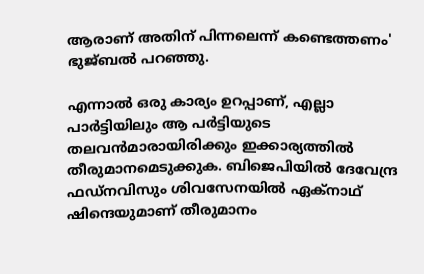ആരാണ് അതിന് പിന്നലെന്ന് കണ്ടെത്തണം' ഭുജ്ബല്‍ പറഞ്ഞു.

എന്നാല്‍ ഒരു കാര്യം ഉറപ്പാണ്, എല്ലാ പാര്‍ട്ടിയിലും ആ പര്‍ട്ടിയുടെ തലവന്‍മാരായിരിക്കും ഇക്കാര്യത്തില്‍ തീരുമാനമെടുക്കുക. ബിജെപിയില്‍ ദേവേന്ദ്ര ഫഡ്നവിസും ശിവസേനയില്‍ ഏക്‌നാഥ് ഷിന്ദെയുമാണ് തീരുമാനം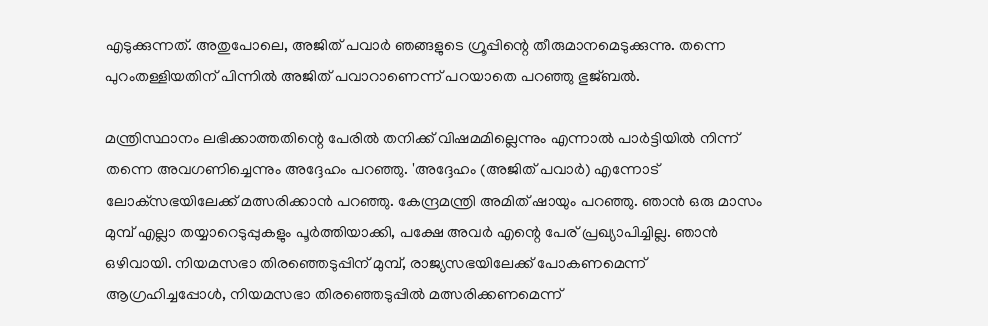എടുക്കുന്നത്. അതുപോലെ, അജിത് പവാര്‍ ഞങ്ങളുടെ ഗ്രൂപ്പിന്റെ തീരുമാനമെടുക്കുന്നു. തന്നെ പുറംതള്ളിയതിന് പിന്നില്‍ അജിത് പവാറാണെന്ന് പറയാതെ പറഞ്ഞു ഭുജ്ബല്‍.

മന്ത്രിസ്ഥാനം ലഭിക്കാത്തതിന്റെ പേരില്‍ തനിക്ക് വിഷമമില്ലെന്നും എന്നാല്‍ പാര്‍ട്ടിയില്‍ നിന്ന് തന്നെ അവഗണിച്ചെന്നും അദ്ദേഹം പറഞ്ഞു. 'അദ്ദേഹം (അജിത് പവാര്‍) എന്നോട് ലോക്‌സഭയിലേക്ക് മത്സരിക്കാന്‍ പറഞ്ഞു. കേന്ദ്രമന്ത്രി അമിത് ഷായും പറഞ്ഞു. ഞാന്‍ ഒരു മാസം മുമ്പ് എല്ലാ തയ്യാറെടുപ്പുകളും പൂര്‍ത്തിയാക്കി, പക്ഷേ അവര്‍ എന്റെ പേര് പ്രഖ്യാപിച്ചില്ല. ഞാന്‍ ഒഴിവായി. നിയമസഭാ തിരഞ്ഞെടുപ്പിന് മുമ്പ്, രാജ്യസഭയിലേക്ക് പോകണമെന്ന് ആഗ്രഹിച്ചപ്പോള്‍, നിയമസഭാ തിരഞ്ഞെടുപ്പില്‍ മത്സരിക്കണമെന്ന്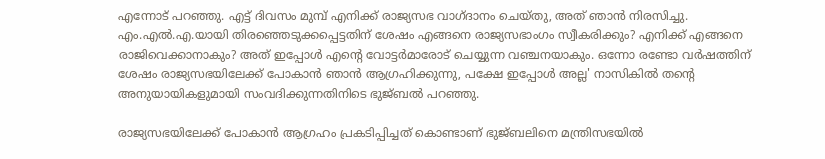എന്നോട് പറഞ്ഞു. എട്ട് ദിവസം മുമ്പ് എനിക്ക് രാജ്യസഭ വാഗ്ദാനം ചെയ്തു, അത് ഞാന്‍ നിരസിച്ചു. എം.എല്‍.എ.യായി തിരഞ്ഞെടുക്കപ്പെട്ടതിന് ശേഷം എങ്ങനെ രാജ്യസഭാംഗം സ്വീകരിക്കും? എനിക്ക് എങ്ങനെ രാജിവെക്കാനാകും? അത് ഇപ്പോള്‍ എന്റെ വോട്ടര്‍മാരോട് ചെയ്യുന്ന വഞ്ചനയാകും. ഒന്നോ രണ്ടോ വര്‍ഷത്തിന് ശേഷം രാജ്യസഭയിലേക്ക് പോകാന്‍ ഞാന്‍ ആഗ്രഹിക്കുന്നു, പക്ഷേ ഇപ്പോള്‍ അല്ല' നാസികില്‍ തന്റെ അനുയായികളുമായി സംവദിക്കുന്നതിനിടെ ഭുജ്ബല്‍ പറഞ്ഞു.

രാജ്യസഭയിലേക്ക് പോകാന്‍ ആഗ്രഹം പ്രകടിപ്പിച്ചത് കൊണ്ടാണ് ഭുജ്ബലിനെ മന്ത്രിസഭയില്‍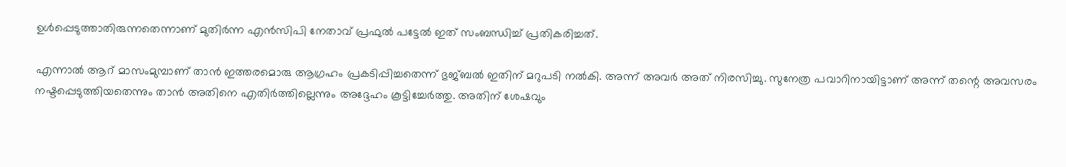ഉള്‍പ്പെടുത്താതിരുന്നതെന്നാണ് മുതിര്‍ന്ന എന്‍സിപി നേതാവ് പ്രഫുല്‍ പട്ടേല്‍ ഇത് സംബന്ധിച്ച് പ്രതികരിച്ചത്.

എന്നാല്‍ ആറ് മാസംമുമ്പാണ് താന്‍ ഇത്തരമൊരു ആഗ്രഹം പ്രകടിപ്പിച്ചതെന്ന് ഭുജ്ബല്‍ ഇതിന് മറുപടി നല്‍കി. അന്ന് അവര്‍ അത് നിരസിച്ചു. സുനേത്ര പവാറിനായിട്ടാണ് അന്ന് തന്റെ അവസരം നഷ്ടപ്പെടുത്തിയതെന്നും താന്‍ അതിനെ എതിര്‍ത്തില്ലെന്നും അദ്ദേഹം കൂട്ടിച്ചേര്‍ത്തു. അതിന് ശേഷവും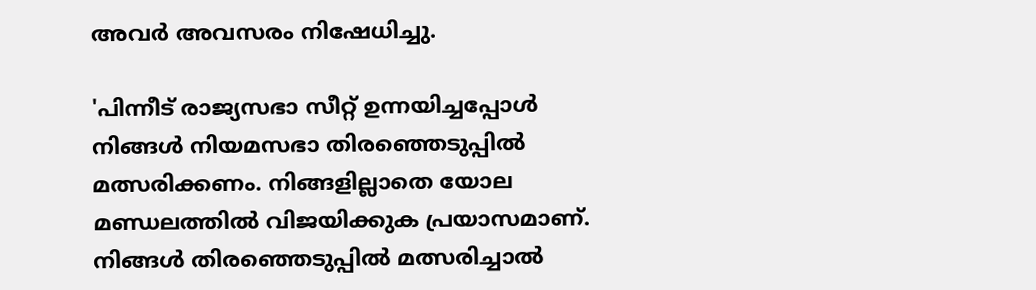അവര്‍ അവസരം നിഷേധിച്ചു.

'പിന്നീട് രാജ്യസഭാ സീറ്റ് ഉന്നയിച്ചപ്പോള്‍ നിങ്ങള്‍ നിയമസഭാ തിരഞ്ഞെടുപ്പില്‍ മത്സരിക്കണം. നിങ്ങളില്ലാതെ യോല മണ്ഡലത്തില്‍ വിജയിക്കുക പ്രയാസമാണ്. നിങ്ങള്‍ തിരഞ്ഞെടുപ്പില്‍ മത്സരിച്ചാല്‍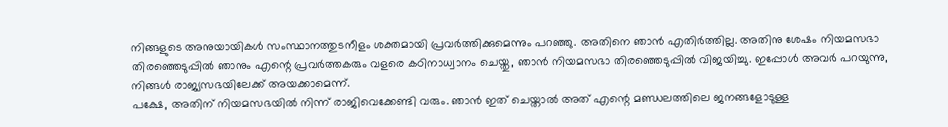നിങ്ങളുടെ അനുയായികള്‍ സംസ്ഥാനത്തുടനീളം ശക്തമായി പ്രവര്‍ത്തിക്കുമെന്നും പറഞ്ഞു. അതിനെ ഞാന്‍ എതിര്‍ത്തില്ല. അതിനു ശേഷം നിയമസഭാ തിരഞ്ഞെടുപ്പില്‍ ഞാനും എന്റെ പ്രവര്‍ത്തകരും വളരെ കഠിനാധ്വാനം ചെയ്തു, ഞാന്‍ നിയമസഭാ തിരഞ്ഞെടുപ്പില്‍ വിജയിച്ചു. ഇപ്പോള്‍ അവര്‍ പറയുന്നു, നിങ്ങള്‍ രാജ്യസഭയിലേക്ക് അയക്കാമെന്ന്.
പക്ഷേ, അതിന് നിയമസഭയില്‍ നിന്ന് രാജിവെക്കേണ്ടി വരും. ഞാന്‍ ഇത് ചെയ്താല്‍ അത് എന്റെ മണ്ഡലത്തിലെ ജനങ്ങളോടുള്ള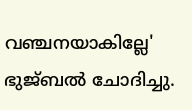വഞ്ചനയാകില്ലേ'  ഭുജ്ബല്‍ ചോദിച്ചു.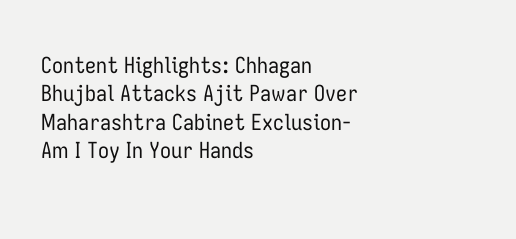Content Highlights: Chhagan Bhujbal Attacks Ajit Pawar Over Maharashtra Cabinet Exclusion-Am I Toy In Your Hands